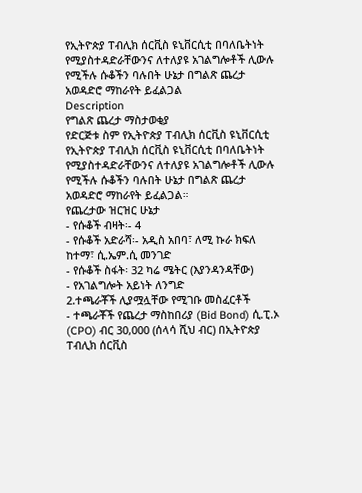የኢትዮጵያ ፐብሊክ ሰርቪስ ዩኒቨርሲቲ በባለቤትነት የሚያስተዳድራቸውንና ለተለያዩ አገልግሎቶች ሊውሉ የሚችሉ ሱቆችን ባሉበት ሁኔታ በግልጽ ጨረታ አወዳድሮ ማከራየት ይፈልጋል
Description
የግልጽ ጨረታ ማስታወቂያ
የድርጅቱ ስም የኢትዮጵያ ፐብሊክ ሰርቪስ ዩኒቨርሲቲ
የኢትዮጵያ ፐብሊክ ሰርቪስ ዩኒቨርሲቲ በባለቤትነት የሚያስተዳድራቸውንና ለተለያዩ አገልግሎቶች ሊውሉ የሚችሉ ሱቆችን ባሉበት ሁኔታ በግልጽ ጨረታ አወዳድሮ ማከራየት ይፈልጋል።
የጨረታው ዝርዝር ሁኔታ
- የሱቆች ብዛት፡- 4
- የሱቆች አድራሻ፡- አዲስ አበባ፣ ለሚ ኩራ ክፍለ ከተማ፣ ሲ.ኤም.ሲ መንገድ
- የሱቆች ስፋት፡ 32 ካሬ ሜትር (እያንዳንዳቸው)
- የአገልግሎት አይነት ለንግድ
2.ተጫራቾች ሊያሟሏቸው የሚገቡ መስፈርቶች
- ተጫራቾች የጨረታ ማስከበሪያ (Bid Bond) ሲ.ፒ.ኦ (CPO) ብር 30,000 (ሰላሳ ሺህ ብር) በኢትዮጵያ ፐብሊክ ሰርቪስ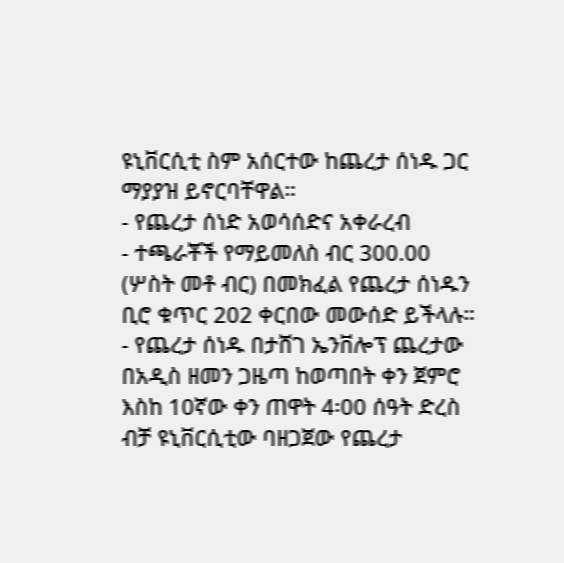ዩኒቨርሲቲ ስም አሰርተው ከጨረታ ሰነዱ ጋር ማያያዝ ይኖርባቸዋል።
- የጨረታ ሰነድ አወሳሰድና አቀራረብ
- ተጫራቾች የማይመለስ ብር 300.00 (ሦስት መቶ ብር) በመክፈል የጨረታ ሰነዱን ቢሮ ቁጥር 202 ቀርበው መውሰድ ይችላሉ።
- የጨረታ ሰነዱ በታሸገ ኤንቨሎፕ ጨረታው በአዲስ ዘመን ጋዜጣ ከወጣበት ቀን ጀምሮ እስከ 10ኛው ቀን ጠዋት 4፡00 ሰዓት ድረስ ብቻ ዩኒቨርሲቲው ባዘጋጀው የጨረታ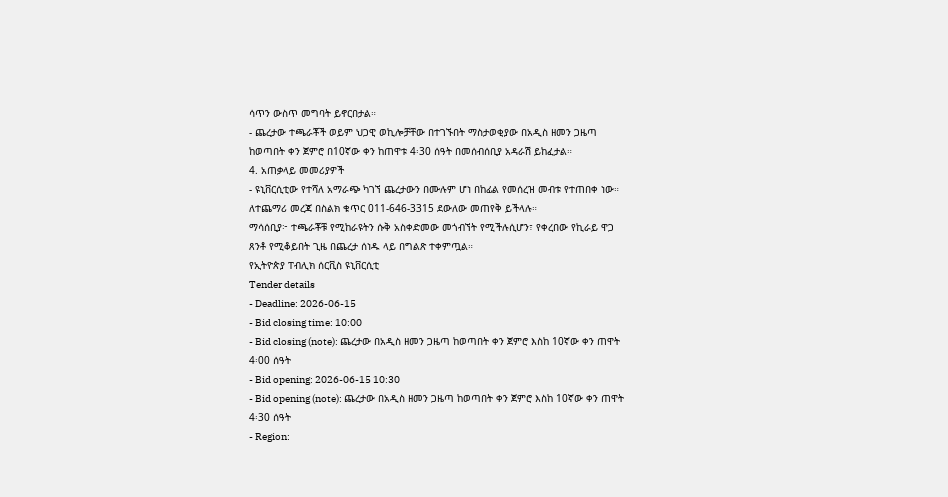ሳጥን ውስጥ መግባት ይኖርበታል።
- ጨረታው ተጫራቾች ወይም ህጋዊ ወኪሎቻቸው በተገኙበት ማስታወቂያው በአዲስ ዘመን ጋዜጣ ከወጣበት ቀን ጀምሮ በ10ኛው ቀን ከጠዋቱ 4፡30 ሰዓት በመሰብሰቢያ አዳራሽ ይከፈታል።
4. አጠቃላይ መመሪያዎች
- ዩኒቨርሲቲው የተሻለ አማራጭ ካገኘ ጨረታውን በሙሉም ሆነ በከፊል የመሰረዝ መብቱ የተጠበቀ ነው።
ለተጨማሪ መረጃ በስልክ ቁጥር 011-646-3315 ደውለው መጠየቅ ይችላሉ።
ማሳሰቢያ፦ ተጫራቾቹ የሚከራዩትን ሱቅ አስቀድመው መጎብኘት የሚችሉሲሆን፣ የቀረበው የኪራይ ዋጋ ጸንቶ የሚቆይበት ጊዜ በጨረታ ሰነዱ ላይ በግልጽ ተቀምጧል።
የኢትዮጵያ ፐብሊክ ሰርቪስ ዩኒቨርሲቲ
Tender details
- Deadline: 2026-06-15
- Bid closing time: 10:00
- Bid closing (note): ጨረታው በአዲስ ዘመን ጋዜጣ ከወጣበት ቀን ጀምሮ እስከ 10ኛው ቀን ጠዋት 4፡00 ሰዓት
- Bid opening: 2026-06-15 10:30
- Bid opening (note): ጨረታው በአዲስ ዘመን ጋዜጣ ከወጣበት ቀን ጀምሮ እስከ 10ኛው ቀን ጠዋት 4፡30 ሰዓት
- Region: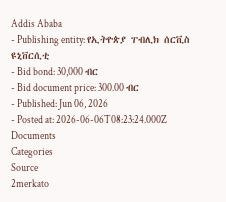Addis Ababa
- Publishing entity: የኢትዮጵያ ፐብሊክ ሰርቪስ ዩኒቨርሲቲ
- Bid bond: 30,000 ብር
- Bid document price: 300.00 ብር
- Published: Jun 06, 2026
- Posted at: 2026-06-06T08:23:24.000Z
Documents
Categories
Source
2merkato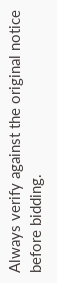Always verify against the original notice before bidding.